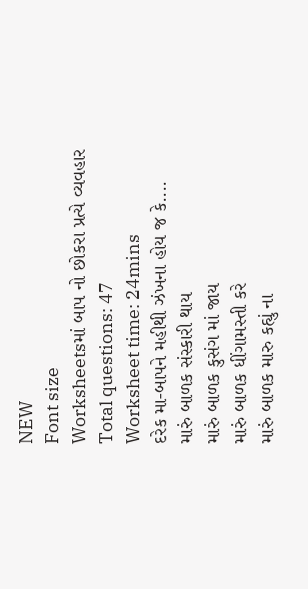NEW
Font size
Worksheetsમાં બાપ નો છોકરા પ્રત્યે વ્યવહાર
Total questions: 47
Worksheet time: 24mins
દરેક મા-બાપને મહીથી ઝંખના હોય જ કે....
મારું બાળક સંસ્કારી થાય
મારું બાળક કુસંગ માં જાય
મારું બાળક ધીંગામસ્તી કરે
મારું બાળક મારુ કહ્યું ના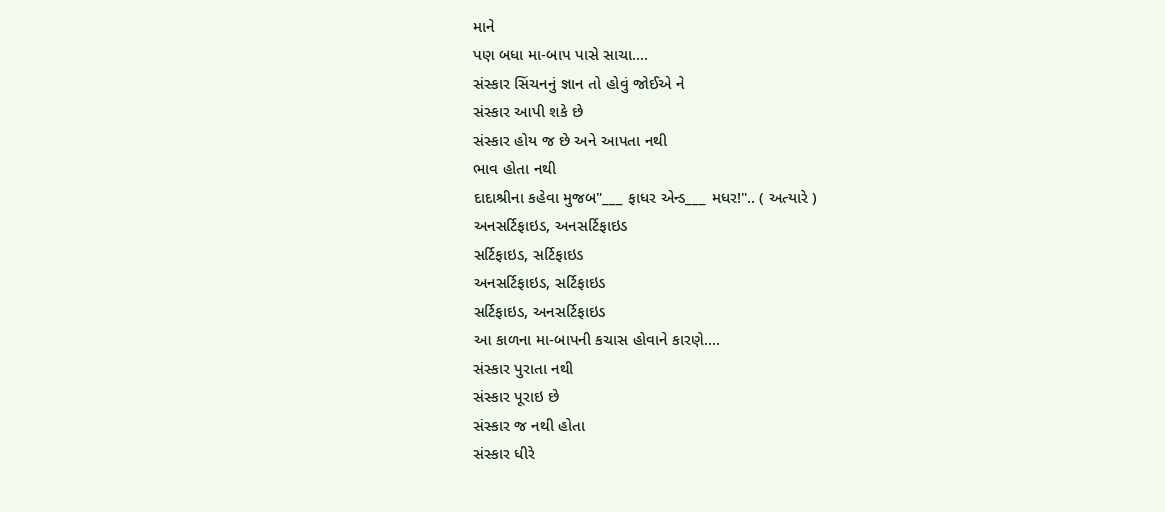માને
પણ બધા મા-બાપ પાસે સાચા....
સંસ્કાર સિંચનનું જ્ઞાન તો હોવું જોઈએ ને
સંસ્કાર આપી શકે છે
સંસ્કાર હોય જ છે અને આપતા નથી
ભાવ હોતા નથી
દાદાશ્રીના કહેવા મુજબ"___ ફાધર એન્ડ___ મધર!".. ( અત્યારે )
અનસર્ટિફાઇડ, અનસર્ટિફાઇડ
સર્ટિફાઇડ, સર્ટિફાઇડ
અનસર્ટિફાઇડ, સર્ટિફાઇડ
સર્ટિફાઇડ, અનસર્ટિફાઇડ
આ કાળના મા-બાપની કચાસ હોવાને કારણે....
સંસ્કાર પુરાતા નથી
સંસ્કાર પૂરાઇ છે
સંસ્કાર જ નથી હોતા
સંસ્કાર ધીરે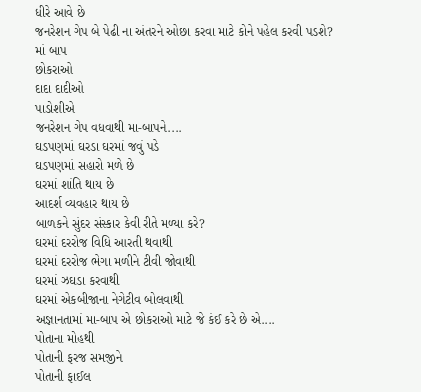ધીરે આવે છે
જનરેશન ગેપ બે પેઢી ના અંતરને ઓછા કરવા માટે કોને પહેલ કરવી પડશે?
માં બાપ
છોકરાઓ
દાદા દાદીઓ
પાડોશીએ
જનરેશન ગેપ વધવાથી મા-બાપને....
ઘડપણમાં ઘરડા ઘરમાં જવું પડે
ઘડપણમાં સહારો મળે છે
ઘરમાં શાંતિ થાય છે
આદર્શ વ્યવહાર થાય છે
બાળકને સુંદર સંસ્કાર કેવી રીતે મળ્યા કરે?
ઘરમાં દરરોજ વિધિ આરતી થવાથી
ઘરમાં દરરોજ ભેગા મળીને ટીવી જોવાથી
ઘરમાં ઝઘડા કરવાથી
ઘરમાં એકબીજાના નેગેટીવ બોલવાથી
અજ્ઞાનતામાં મા-બાપ એ છોકરાઓ માટે જે કંઈ કરે છે એ....
પોતાના મોહથી
પોતાની ફરજ સમજીને
પોતાની ફાઈલ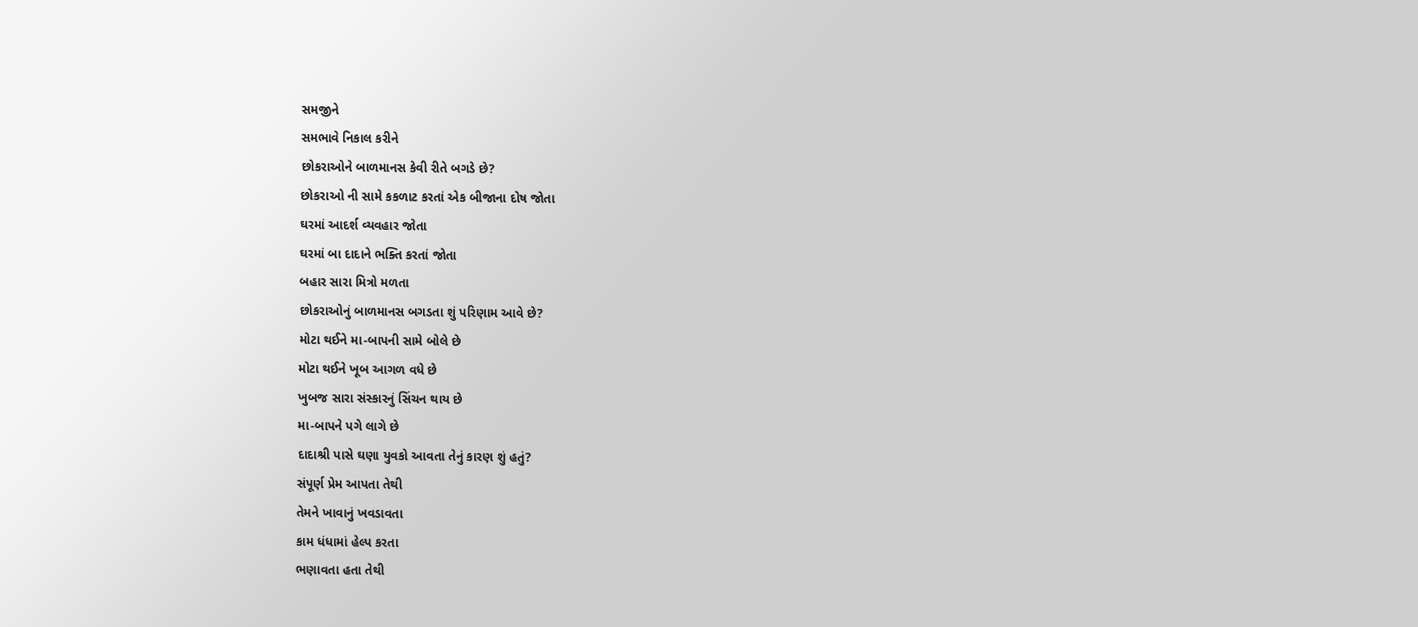સમજીને
સમભાવે નિકાલ કરીને
છોકરાઓને બાળમાનસ કેવી રીતે બગડે છે?
છોકરાઓ ની સામે કકળાટ કરતાં એક બીજાના દોષ જોતા
ઘરમાં આદર્શ વ્યવહાર જોતા
ઘરમાં બા દાદાને ભક્તિ કરતાં જોતા
બહાર સારા મિત્રો મળતા
છોકરાઓનું બાળમાનસ બગડતા શું પરિણામ આવે છે?
મોટા થઈને મા-બાપની સામે બોલે છે
મોટા થઈને ખૂબ આગળ વધે છે
ખુબજ સારા સંસ્કારનું સિંચન થાય છે
મા-બાપને પગે લાગે છે
દાદાશ્રી પાસે ઘણા યુવકો આવતા તેનું કારણ શું હતું?
સંપૂર્ણ પ્રેમ આપતા તેથી
તેમને ખાવાનું ખવડાવતા
કામ ધંધામાં હેલ્પ કરતા
ભણાવતા હતા તેથી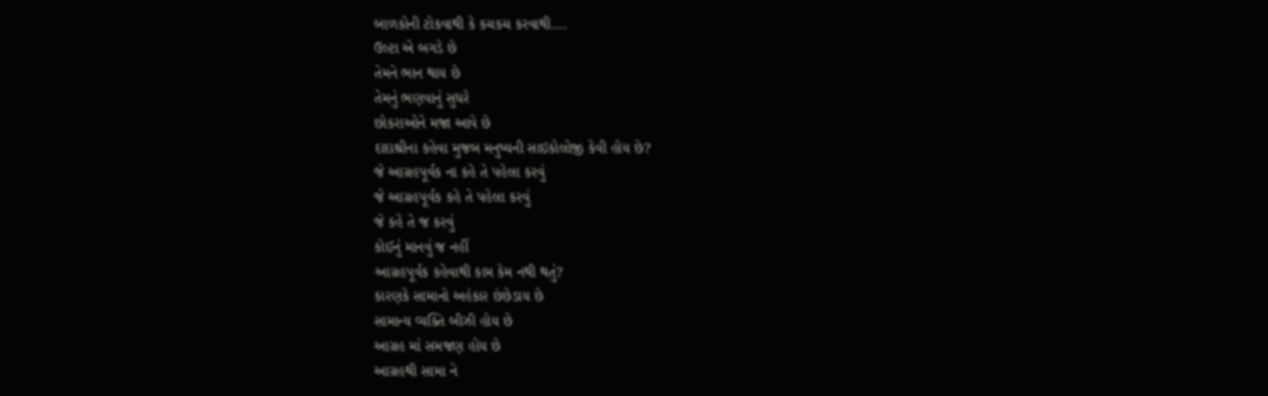બાળકોની ટોકવાથી કે કચકચ કરવાથી....
ઉલ્ટા એ બગડે છે
તેમને ભાન થાય છે
તેમનું ભણવાનું સુધરે
છોકરાઓને મજા આવે છે
દાદાશ્રીના કહેવા મુજબ મનુષ્યની સાઇકોલોજી કેવી હોય છે?
જે આગ્રહપૂર્વક ના કહે તે પહેલા કરવું
જે આગ્રહપૂર્વક કહે તે પહેલા કરવું
જે કહે તે જ કરવું
કોઈનું માનવું જ નહીં
આગ્રહપૂર્વક કહેવાથી કામ કેમ નથી થતું?
કારણકે સામાનો અહંકાર છંછેડાય છે
સામાન્ય વ્યક્તિ બીઝી હોય છે
આગ્રહ માં સમજણ હોય છે
આગ્રહથી સામા ને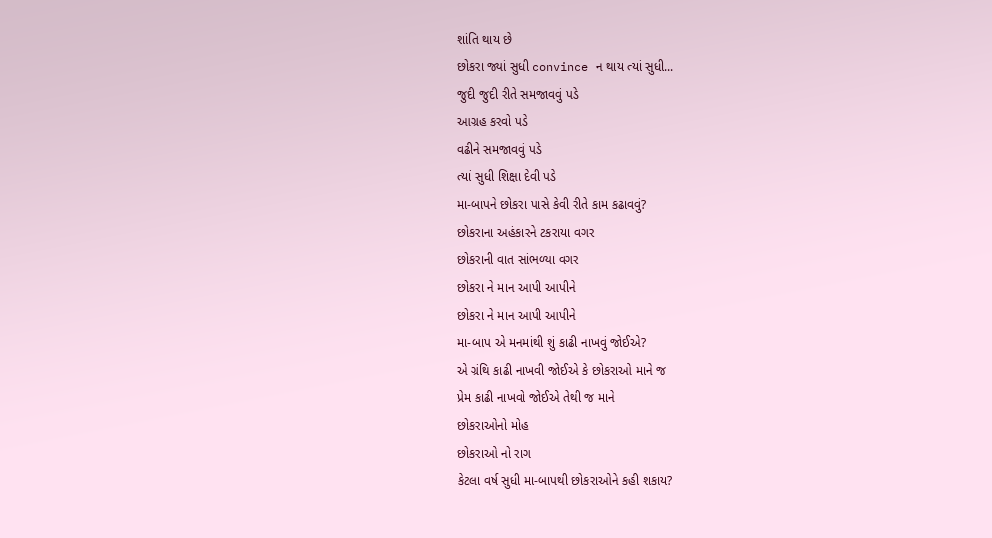શાંતિ થાય છે
છોકરા જ્યાં સુધી convince ન થાય ત્યાં સુધી...
જુદી જુદી રીતે સમજાવવું પડે
આગ્રહ કરવો પડે
વઢીને સમજાવવું પડે
ત્યાં સુધી શિક્ષા દેવી પડે
મા-બાપને છોકરા પાસે કેવી રીતે કામ કઢાવવું?
છોકરાના અહંકારને ટકરાયા વગર
છોકરાની વાત સાંભળ્યા વગર
છોકરા ને માન આપી આપીને
છોકરા ને માન આપી આપીને
મા-બાપ એ મનમાંથી શું કાઢી નાખવું જોઈએ?
એ ગ્રંથિ કાઢી નાખવી જોઈએ કે છોકરાઓ માને જ
પ્રેમ કાઢી નાખવો જોઈએ તેથી જ માને
છોકરાઓનો મોહ
છોકરાઓ નો રાગ
કેટલા વર્ષ સુધી મા-બાપથી છોકરાઓને કહી શકાય?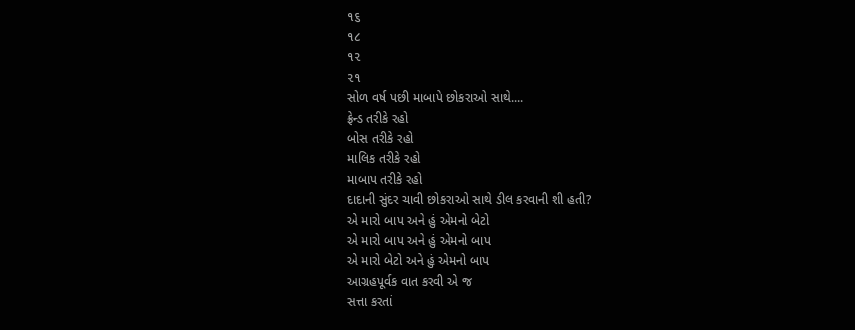૧૬
૧૮
૧૨
૨૧
સોળ વર્ષ પછી માબાપે છોકરાઓ સાથે....
ફ્રેન્ડ તરીકે રહો
બોસ તરીકે રહો
માલિક તરીકે રહો
માબાપ તરીકે રહો
દાદાની સુંદર ચાવી છોકરાઓ સાથે ડીલ કરવાની શી હતી?
એ મારો બાપ અને હું એમનો બેટો
એ મારો બાપ અને હું એમનો બાપ
એ મારો બેટો અને હું એમનો બાપ
આગ્રહપૂર્વક વાત કરવી એ જ
સત્તા કરતાં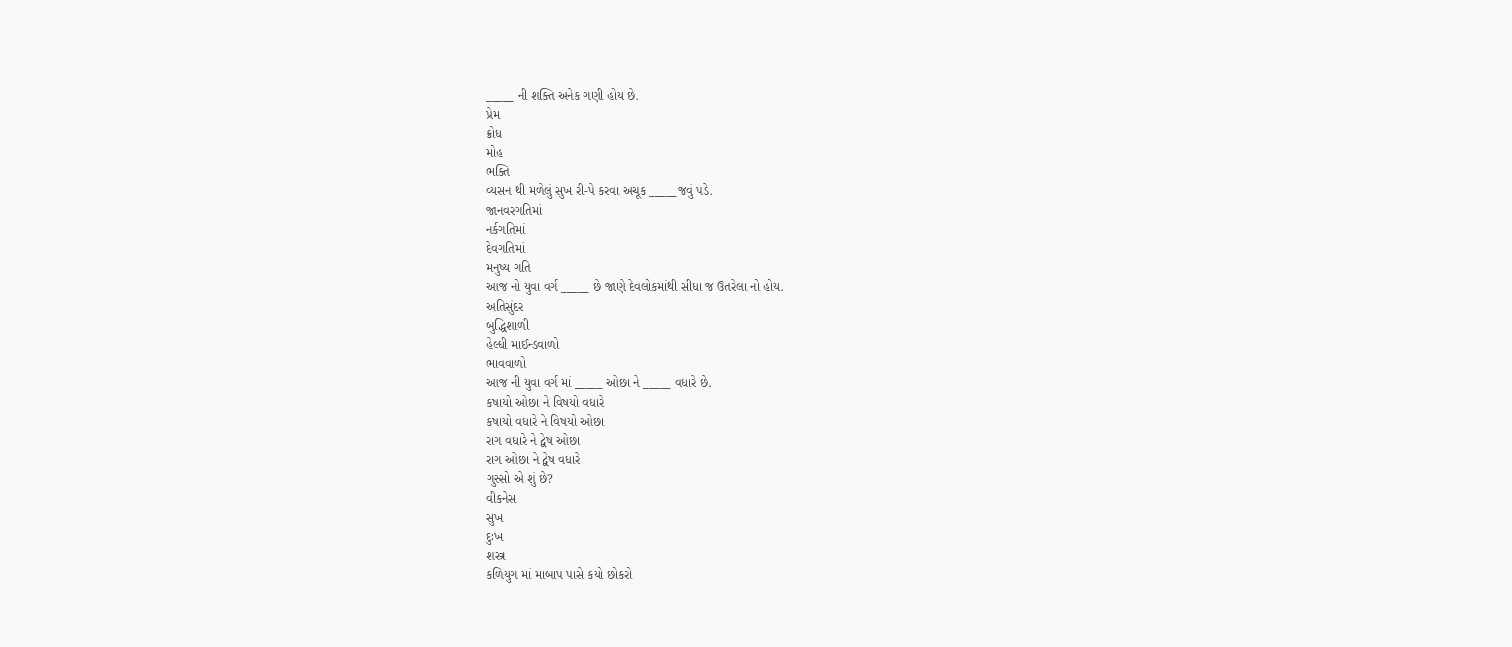_____ ની શક્તિ અનેક ગણી હોય છે.
પ્રેમ
ક્રોધ
મોહ
ભક્તિ
વ્યસન થી મળેલું સુખ રી-પે કરવા અચૂક _____જવું પડે.
જાનવરગતિમાં
નર્કગતિમાં
દેવગતિમાં
મનુષ્ય ગતિ
આજ નો યુવા વર્ગ _____ છે જાણે દેવલોકમાંથી સીધા જ ઉતરેલા નો હોય.
અતિસુંદર
બુદ્ધિશાળી
હેલ્ધી માઈન્ડવાળો
ભાવવાળો
આજ ની યુવા વર્ગ માં _____ ઓછા ને _____ વધારે છે.
કષાયો ઓછા ને વિષયો વધારે
કષાયો વધારે ને વિષયો ઓછા
રાગ વધારે ને દ્વેષ ઓછા
રાગ ઓછા ને દ્વેષ વધારે
ગુસ્સો એ શું છે?
વીકનેસ
સુખ
દુઃખ
શસ્ત્ર
કળિયુગ માં માબાપ પાસે કયો છોકરો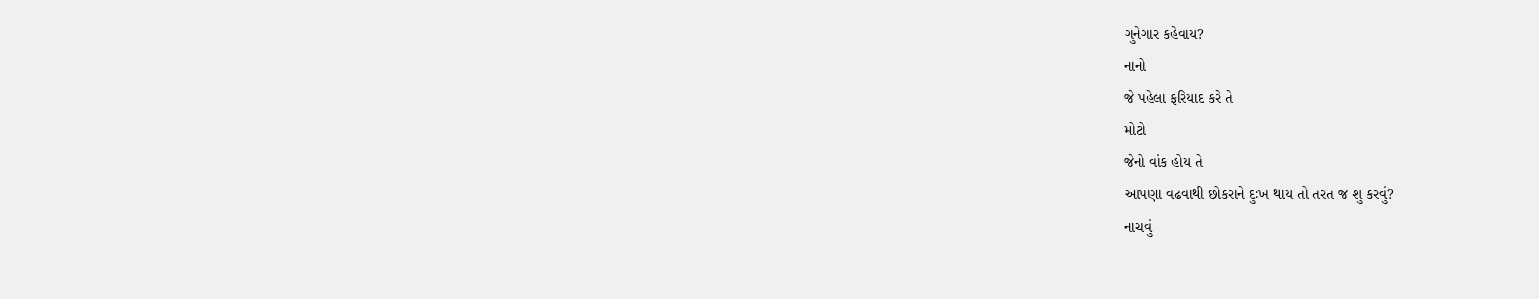ગુનેગાર કહેવાય?
નાનો
જે પહેલા ફરિયાદ કરે તે
મોટો
જેનો વાંક હોય તે
આપણા વઢવાથી છોકરાને દુઃખ થાય તો તરત જ શુ કરવું?
નાચવું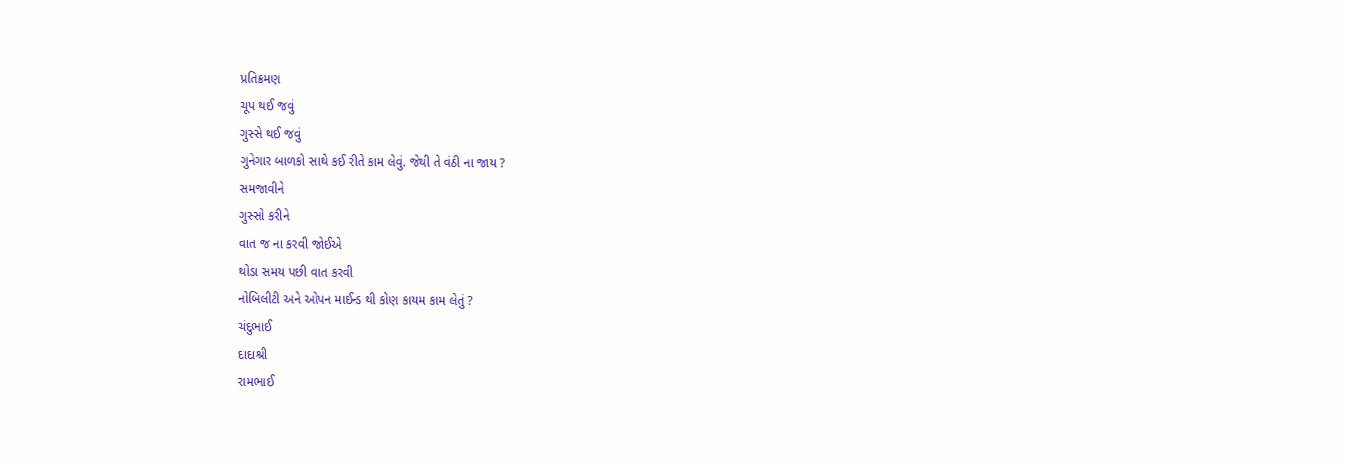પ્રતિક્રમણ
ચૂપ થઈ જવું
ગુસ્સે થઈ જવું
ગુનેગાર બાળકો સાથે કઈ રીતે કામ લેવું. જેથી તે વંઠી ના જાય ?
સમજાવીને
ગુસ્સો કરીને
વાત જ ના કરવી જોઈએ
થોડા સમય પછી વાત કરવી
નોબિલીટી અને ઓપન માઈન્ડ થી કોણ કાયમ કામ લેતું ?
ચંદુભાઈ
દાદાશ્રી
રામભાઈ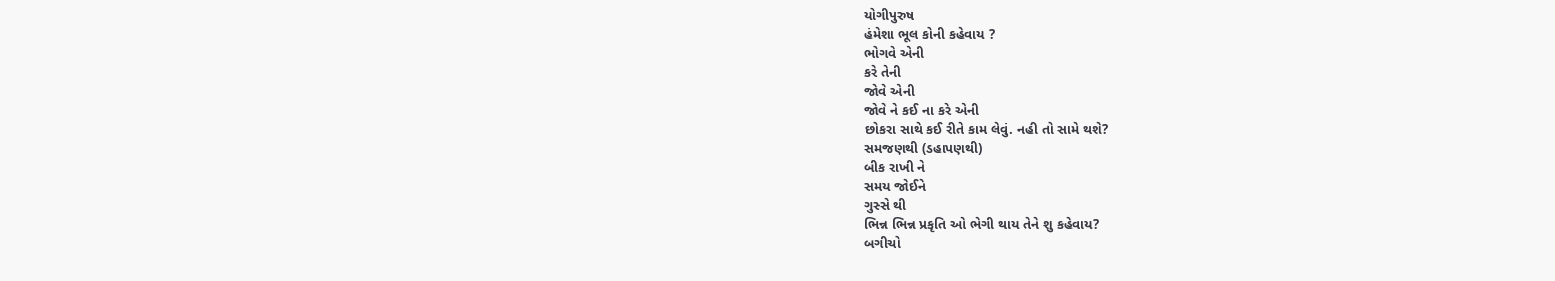યોગીપુરુષ
હંમેશા ભૂલ કોની કહેવાય ?
ભોગવે એની
કરે તેની
જોવે એની
જોવે ને કઈ ના કરે એની
છોકરા સાથે કઈ રીતે કામ લેવું. નહી તો સામે થશે?
સમજણથી (ડહાપણથી)
બીક રાખી ને
સમય જોઈને
ગુસ્સે થી
ભિન્ન ભિન્ન પ્રકૃતિ ઓ ભેગી થાય તેને શુ કહેવાય?
બગીચો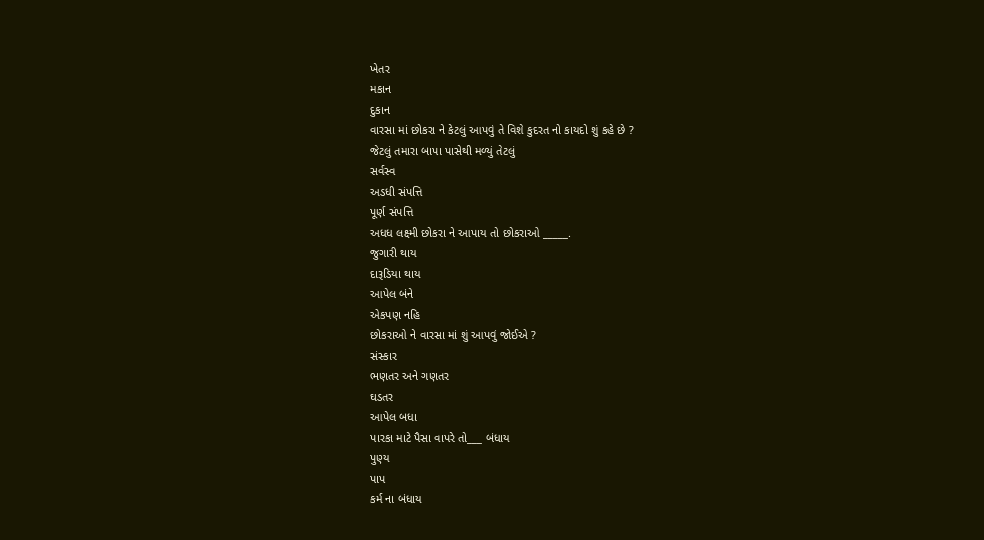ખેતર
મકાન
દુકાન
વારસા માં છોકરા ને કેટલું આપવું તે વિશે કુદરત નો કાયદો શું કહે છે ?
જેટલું તમારા બાપા પાસેથી મળ્યું તેટલું
સર્વસ્વ
અડધી સંપત્તિ
પૂર્ણ સંપત્તિ
અધધ લક્ષ્મી છોકરા ને આપાય તો છોકરાઓ _____.
જુગારી થાય
દારૂડિયા થાય
આપેલ બંને
એકપણ નહિ
છોકરાઓ ને વારસા માં શું આપવું જોઈએ ?
સંસ્કાર
ભણતર અને ગણતર
ઘડતર
આપેલ બધા
પારકા માટે પૈસા વાપરે તો___ બંધાય
પુણ્ય
પાપ
કર્મ ના બંધાય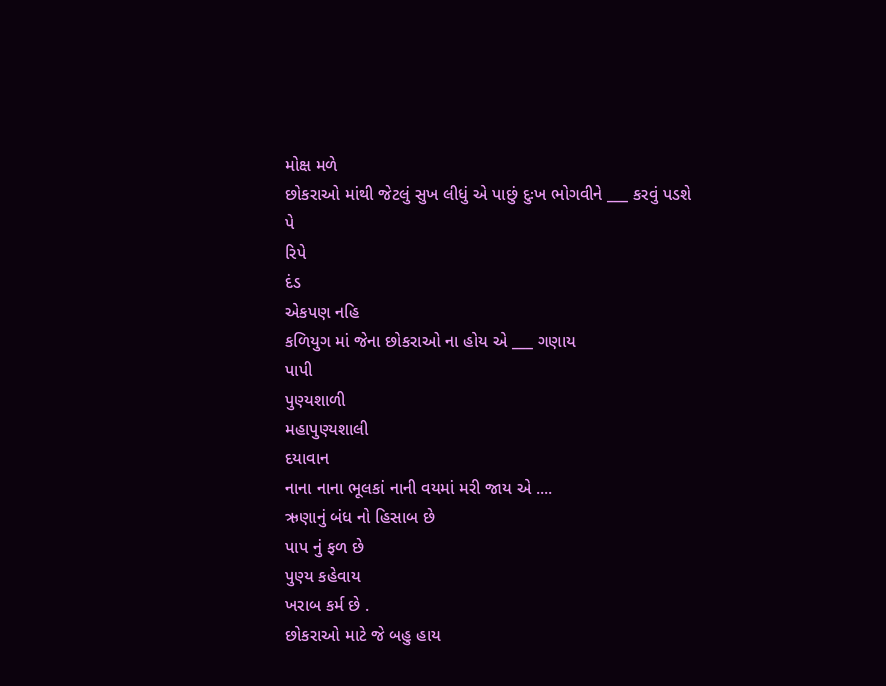મોક્ષ મળે
છોકરાઓ માંથી જેટલું સુખ લીધું એ પાછું દુઃખ ભોગવીને ___ કરવું પડશે
પે
રિપે
દંડ
એકપણ નહિ
કળિયુગ માં જેના છોકરાઓ ના હોય એ ___ ગણાય
પાપી
પુણ્યશાળી
મહાપુણ્યશાલી
દયાવાન
નાના નાના ભૂલકાં નાની વયમાં મરી જાય એ ....
ઋણાનું બંધ નો હિસાબ છે
પાપ નું ફળ છે
પુણ્ય કહેવાય
ખરાબ કર્મ છે .
છોકરાઓ માટે જે બહુ હાય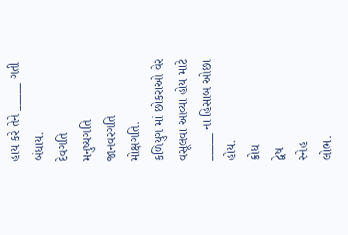હાય કરે તેને _____ ગતી બંધાય.
દેવગતિ
મનુષ્યગતિ
જાનવરગતિ
મોક્ષગતિ.
કળિયુગ માં છોકરાઓ વેર વસૂલવા આવ્યા હોય માટે _____ ના હિસાબ ઓછા હોય.
ક્રોધ
દ્વેષ
સ્નેહ
લોભ.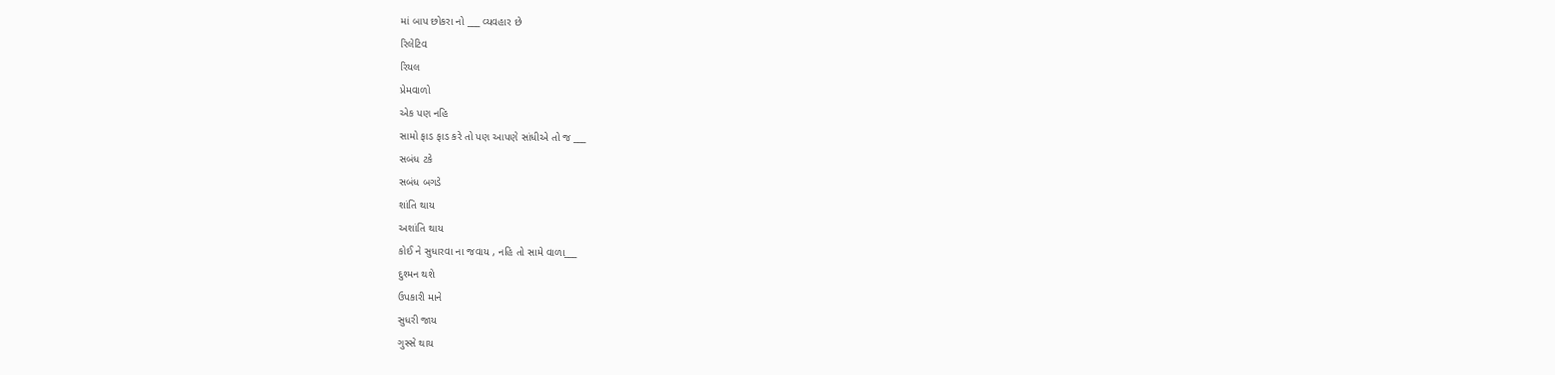માં બાપ છોકરા નો ___ વ્યવહાર છે
રિલેટિવ
રિયલ
પ્રેમવાળો
એક પણ નહિ
સામો ફાડ ફાડ કરે તો પણ આપણે સાંધીએ તો જ ___
સબંધ ટકે
સબંધ બગડે
શાંતિ થાય
અશાંતિ થાય
કોઈ ને સુધારવા ના જવાય , નહિ તો સામે વાળા___
દુશ્મન થશે
ઉપકારી માને
સુધરી જાય
ગુસ્સે થાય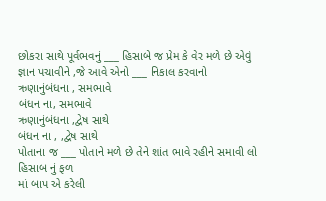છોકરા સાથે પૂર્વભવનું ___ હિસાબે જ પ્રેમ કે વેર મળે છે એવું જ્ઞાન પચાવીને ,જે આવે એનો ___ નિકાલ કરવાનો
ઋણાનુંબંધના , સમભાવે
બંધન ના, સમભાવે
ઋણાનુંબંધના ,દ્વેષ સાથે
બંધન ના , ,દ્વેષ સાથે
પોતાના જ ___ પોતાને મળે છે તેને શાંત ભાવે રહીને સમાવી લો
હિસાબ નું ફળ
માં બાપ એ કરેલી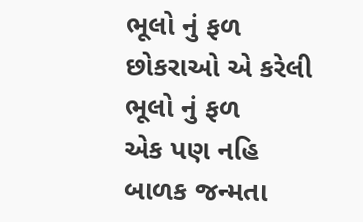ભૂલો નું ફળ
છોકરાઓ એ કરેલી ભૂલો નું ફળ
એક પણ નહિ
બાળક જન્મતા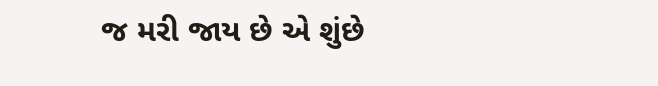જ મરી જાય છે એ શુંછે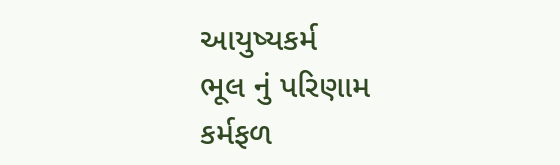આયુષ્યકર્મ
ભૂલ નું પરિણામ
કર્મફળ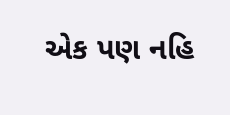એક પણ નહિ